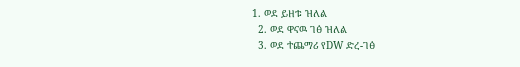1. ወደ ይዘቱ ዝለል
  2. ወደ ዋናዉ ገፅ ዝለል
  3. ወደ ተጨማሪ የDW ድረ-ገፅ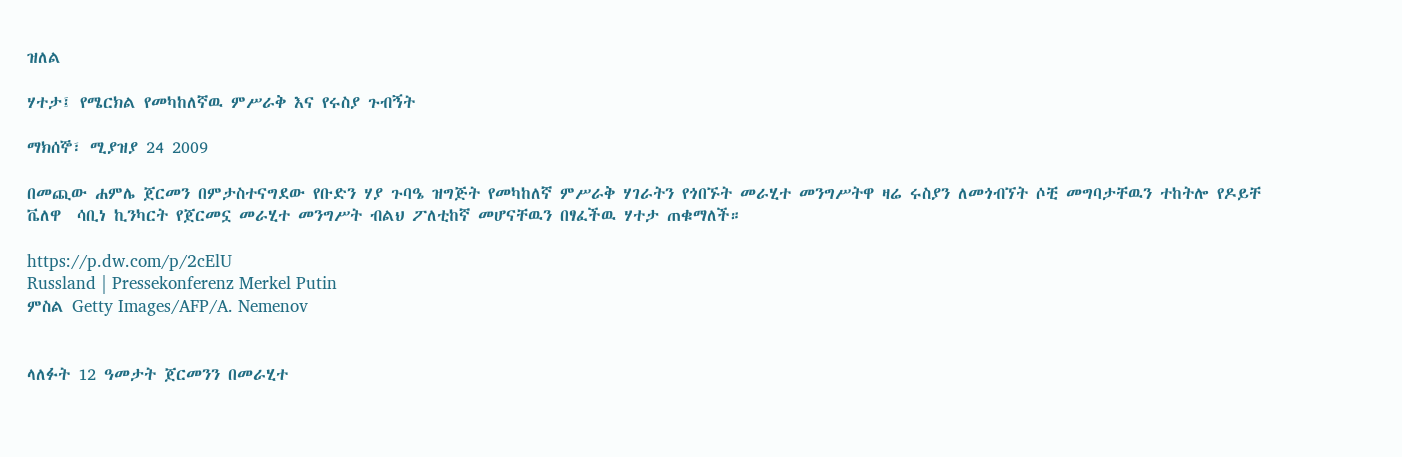ዝለል

ሃተታ፤ የሜርክል የመካከለኛዉ ምሥራቅ እና የሩስያ ጉብኝት

ማክሰኞ፣ ሚያዝያ 24 2009

በመጪው ሐምሌ ጀርመን በምታስተናግደው የቡድን ሃያ ጉባዔ ዝግጅት የመካከለኛ ምሥራቅ ሃገራትን የጎበኙት መራሂተ መንግሥትዋ ዛሬ ሩስያን ለመጎብኘት ሶቺ መግባታቸዉን ተከትሎ የዶይቸ ቬለዋ  ሳቢነ ኪንካርት የጀርመኗ መራሂተ መንግሥት ብልህ ፖለቲከኛ መሆናቸዉን በፃፈችዉ ሃተታ ጠቁማለች።

https://p.dw.com/p/2cElU
Russland | Pressekonferenz Merkel Putin
ምስል Getty Images/AFP/A. Nemenov


ላለፉት 12 ዓመታት ጀርመንን በመራሂተ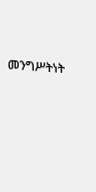መንግሥትነት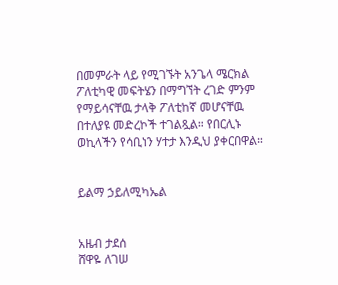በመምራት ላይ የሚገኙት አንጌላ ሜርክል ፖለቲካዊ መፍትሄን በማግኘት ረገድ ምንም የማይሳናቸዉ ታላቅ ፖለቲከኛ መሆናቸዉ በተለያዩ መድረኮች ተገልጿል። የበርሊኑ ወኪላችን የሳቢነን ሃተታ እንዲህ ያቀርበዋል።


ይልማ ኃይለሚካኤል


አዜብ ታደሰ
ሸዋዬ ለገሠ